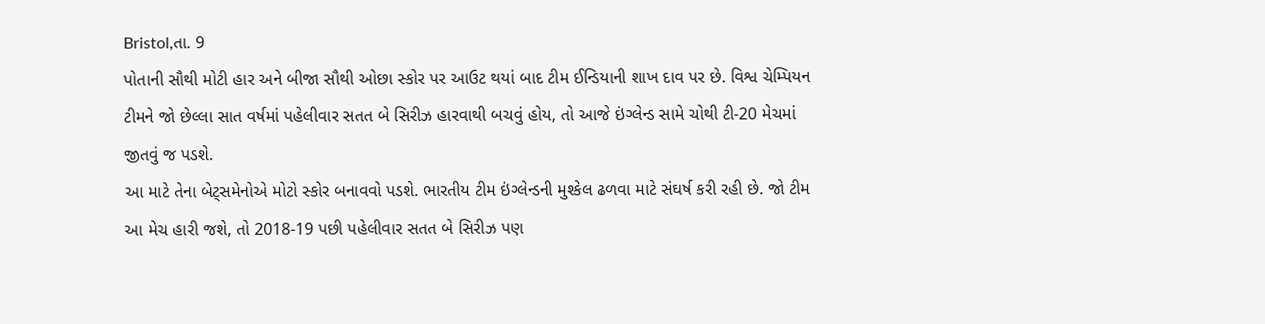Bristol,તા. 9
પોતાની સૌથી મોટી હાર અને બીજા સૌથી ઓછા સ્કોર પર આઉટ થયાં બાદ ટીમ ઈન્ડિયાની શાખ દાવ પર છે. વિશ્વ ચેમ્પિયન ટીમને જો છેલ્લા સાત વર્ષમાં પહેલીવાર સતત બે સિરીઝ હારવાથી બચવું હોય, તો આજે ઇંગ્લેન્ડ સામે ચોથી ટી-20 મેચમાં જીતવું જ પડશે.
આ માટે તેના બેટ્સમેનોએ મોટો સ્કોર બનાવવો પડશે. ભારતીય ટીમ ઇંગ્લેન્ડની મુશ્કેલ ઢળવા માટે સંઘર્ષ કરી રહી છે. જો ટીમ આ મેચ હારી જશે, તો 2018-19 પછી પહેલીવાર સતત બે સિરીઝ પણ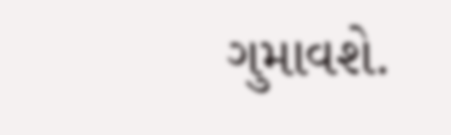ગુમાવશે.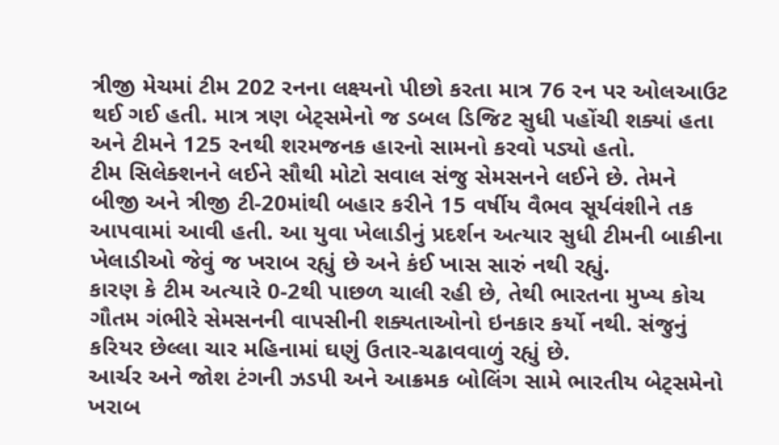ત્રીજી મેચમાં ટીમ 202 રનના લક્ષ્યનો પીછો કરતા માત્ર 76 રન પર ઓલઆઉટ થઈ ગઈ હતી. માત્ર ત્રણ બેટ્સમેનો જ ડબલ ડિજિટ સુધી પહોંચી શક્યાં હતા અને ટીમને 125 રનથી શરમજનક હારનો સામનો કરવો પડ્યો હતો.
ટીમ સિલેક્શનને લઈને સૌથી મોટો સવાલ સંજુ સેમસનને લઈને છે. તેમને બીજી અને ત્રીજી ટી-20માંથી બહાર કરીને 15 વર્ષીય વૈભવ સૂર્યવંશીને તક આપવામાં આવી હતી. આ યુવા ખેલાડીનું પ્રદર્શન અત્યાર સુધી ટીમની બાકીના ખેલાડીઓ જેવું જ ખરાબ રહ્યું છે અને કંઈ ખાસ સારું નથી રહ્યું.
કારણ કે ટીમ અત્યારે 0-2થી પાછળ ચાલી રહી છે, તેથી ભારતના મુખ્ય કોચ ગૌતમ ગંભીરે સેમસનની વાપસીની શક્યતાઓનો ઇનકાર કર્યો નથી. સંજુનું કરિયર છેલ્લા ચાર મહિનામાં ઘણું ઉતાર-ચઢાવવાળું રહ્યું છે.
આર્ચર અને જોશ ટંગની ઝડપી અને આક્રમક બોલિંગ સામે ભારતીય બેટ્સમેનો ખરાબ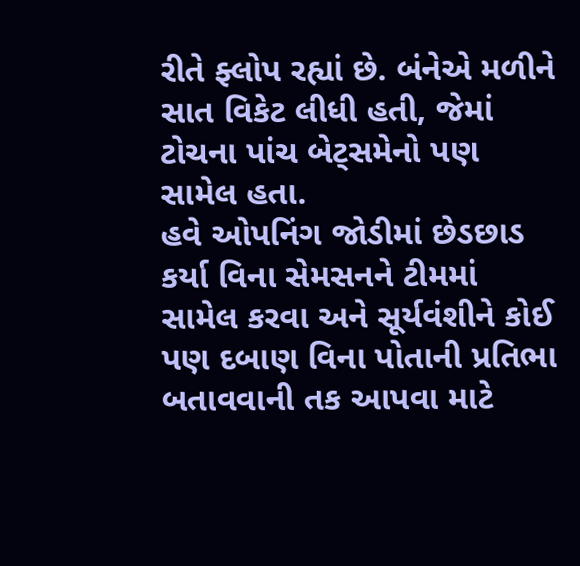રીતે ફ્લોપ રહ્યાં છે. બંનેએ મળીને સાત વિકેટ લીધી હતી, જેમાં ટોચના પાંચ બેટ્સમેનો પણ સામેલ હતા.
હવે ઓપનિંગ જોડીમાં છેડછાડ કર્યા વિના સેમસનને ટીમમાં સામેલ કરવા અને સૂર્યવંશીને કોઈ પણ દબાણ વિના પોતાની પ્રતિભા બતાવવાની તક આપવા માટે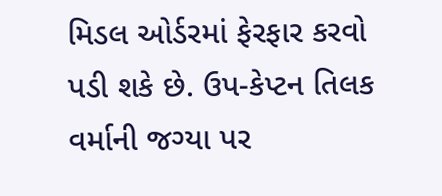મિડલ ઓર્ડરમાં ફેરફાર કરવો પડી શકે છે. ઉપ-કેપ્ટન તિલક વર્માની જગ્યા પર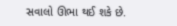સવાલો ઊભા થઈ શકે છે.